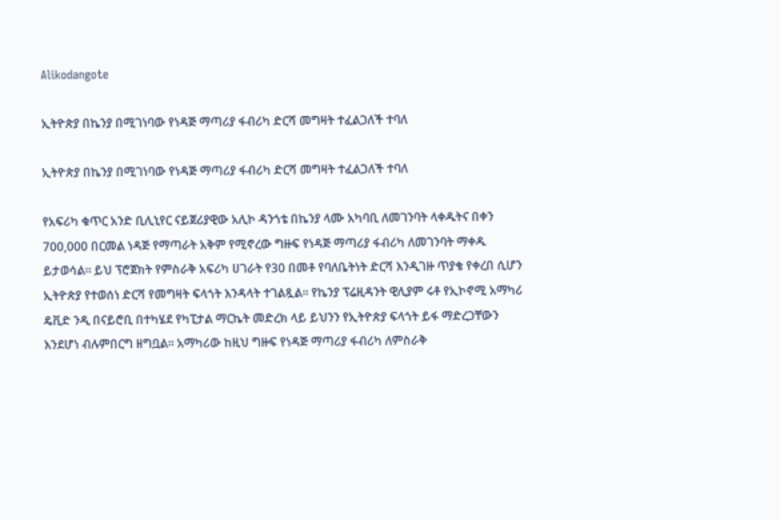Alikodangote

ኢትዮጵያ በኬንያ በሚገነባው የነዳጅ ማጣሪያ ፋብሪካ ድርሻ መግዛት ተፈልጋለች ተባለ

ኢትዮጵያ በኬንያ በሚገነባው የነዳጅ ማጣሪያ ፋብሪካ ድርሻ መግዛት ተፈልጋለች ተባለ

የአፍሪካ ቁጥር አንድ ቢሊኒየር ናይጀሪያዊው አሊኮ ዳንጎቴ በኬንያ ላሙ አካባቢ ለመገንባት ላቀዱትና በቀን 700,000 በርመል ነዳጅ የማጣራት አቅም የሚኖረው ግዙፍ የነዳጅ ማጣሪያ ፋብሪካ ለመገንባት ማቀዱ ይታወሳል። ይህ ፕሮጀክት የምስራቅ አፍሪካ ሀገራት የ30 በመቶ የባለቤትነት ድርሻ እንዲገዙ ጥያቄ የቀረበ ሲሆን ኢትዮጵያ የተወሰነ ድርሻ የመግዛት ፍላጎት እንዳላት ተገልጿል። የኬንያ ፕሬዚዳንት ዊሊያም ሩቶ የኢኮኖሚ አማካሪ ዴቪድ ንዲ በናይሮቢ በተካሄደ የካፒታል ማርኬት መድረክ ላይ ይህንን የኢትዮጵያ ፍላጎት ይፋ ማድረጋቸውን እንደሆነ ብሉምበርግ ዘግቧል። አማካሪው ከዚህ ግዙፍ የነዳጅ ማጣሪያ ፋብሪካ ለምስራቅ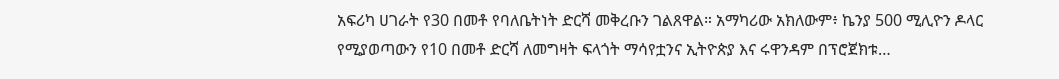አፍሪካ ሀገራት የ30 በመቶ የባለቤትነት ድርሻ መቅረቡን ገልጸዋል። አማካሪው አክለውም፥ ኬንያ 500 ሚሊዮን ዶላር የሚያወጣውን የ10 በመቶ ድርሻ ለመግዛት ፍላጎት ማሳየቷንና ኢትዮጵያ እና ሩዋንዳም በፕሮጀክቱ…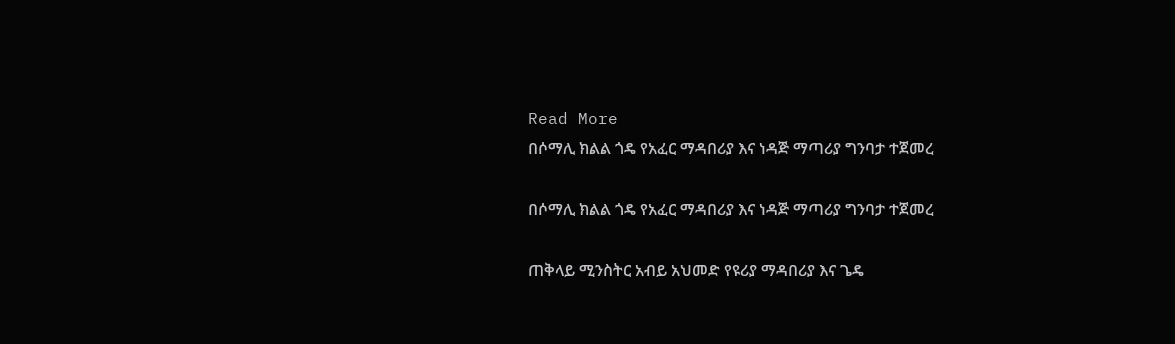Read More
በሶማሊ ክልል ጎዴ የአፈር ማዳበሪያ እና ነዳጅ ማጣሪያ ግንባታ ተጀመረ

በሶማሊ ክልል ጎዴ የአፈር ማዳበሪያ እና ነዳጅ ማጣሪያ ግንባታ ተጀመረ

ጠቅላይ ሚንስትር አብይ አህመድ የዩሪያ ማዳበሪያ እና ጌዴ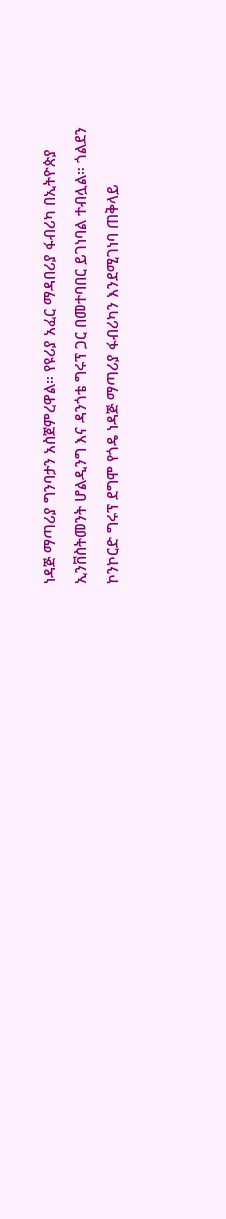ነዳጅ ማጣሪያ ግንባታን አስጀምረዋል። የዩሪያ አፈር ማዳበሪያ ፋብሪካ በኢትዮጵያ ኢንቨስትመንት ሆልዲንግ እና ዳንጎቴ ግሩፕ ጋር በመተባበር ይገነባል ተብሏል። ጎልደን ኮንኮርድ ግሩፕ ደግሞ የጎዴ ነዳጅ ማጣሪያ ፋብሪካን እንደሚገነባ ጠቅላይ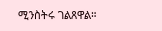ሚንስትሩ ገልጸዋል።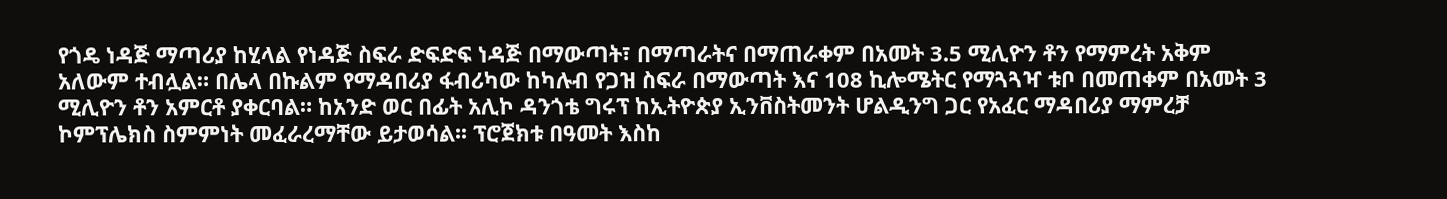የጎዴ ነዳጅ ማጣሪያ ከሂላል የነዳጅ ስፍራ ድፍድፍ ነዳጅ በማውጣት፣ በማጣራትና በማጠራቀም በአመት 3.5 ሚሊዮን ቶን የማምረት አቅም አለውም ተብሏል። በሌላ በኩልም የማዳበሪያ ፋብሪካው ከካሉብ የጋዝ ስፍራ በማውጣት እና 108 ኪሎሜትር የማጓጓዣ ቱቦ በመጠቀም በአመት 3 ሚሊዮን ቶን አምርቶ ያቀርባል። ከአንድ ወር በፊት አሊኮ ዳንጎቴ ግሩፕ ከኢትዮጵያ ኢንቨስትመንት ሆልዲንግ ጋር የአፈር ማዳበሪያ ማምረቻ ኮምፕሌክስ ስምምነት መፈራረማቸው ይታወሳል፡፡ ፕሮጀክቱ በዓመት እስከ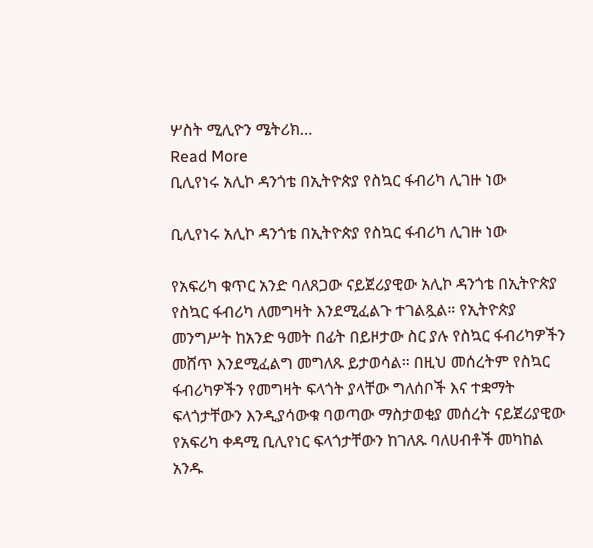ሦስት ሚሊዮን ሜትሪክ…
Read More
ቢሊየነሩ አሊኮ ዳንጎቴ በኢትዮጵያ የስኳር ፋብሪካ ሊገዙ ነው

ቢሊየነሩ አሊኮ ዳንጎቴ በኢትዮጵያ የስኳር ፋብሪካ ሊገዙ ነው

የአፍሪካ ቁጥር አንድ ባለጸጋው ናይጀሪያዊው አሊኮ ዳንጎቴ በኢትዮጵያ የስኳር ፋብሪካ ለመግዛት እንደሚፈልጉ ተገልጿል። የኢትዮጵያ መንግሥት ከአንድ ዓመት በፊት በይዞታው ስር ያሉ የስኳር ፋብሪካዎችን መሸጥ እንደሚፈልግ መግለጹ ይታወሳል። በዚህ መሰረትም የስኳር ፋብሪካዎችን የመግዛት ፍላጎት ያላቸው ግለሰቦች እና ተቋማት ፍላጎታቸውን እንዲያሳውቁ ባወጣው ማስታወቂያ መሰረት ናይጀሪያዊው የአፍሪካ ቀዳሚ ቢሊየነር ፍላጎታቸውን ከገለጹ ባለሀብቶች መካከል አንዱ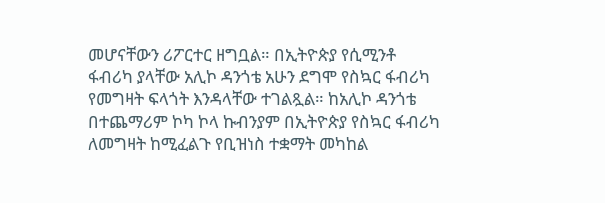መሆናቸውን ሪፖርተር ዘግቧል። በኢትዮጵያ የሲሚንቶ ፋብሪካ ያላቸው አሊኮ ዳንጎቴ አሁን ደግሞ የስኳር ፋብሪካ የመግዛት ፍላጎት እንዳላቸው ተገልጿል። ከአሊኮ ዳንጎቴ በተጨማሪም ኮካ ኮላ ኩብንያም በኢትዮጵያ የስኳር ፋብሪካ ለመግዛት ከሚፈልጉ የቢዝነስ ተቋማት መካከል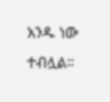አንዱ ነው ተብሏል።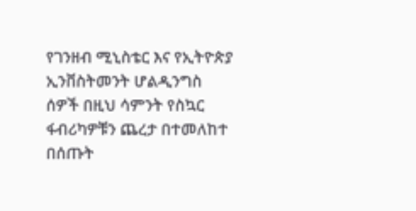የገንዘብ ሚኒስቴር እና የኢትዮጵያ ኢንቨስትመንት ሆልዲንግስ ሰዎች በዚህ ሳምንት የስኳር ፋብሪካዎቹን ጨረታ በተመለከተ በሰጡት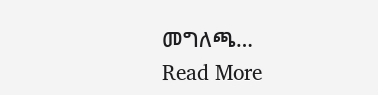መግለጫ…
Read More